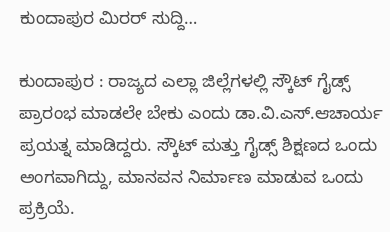ಕುಂದಾಪುರ ಮಿರರ್ ಸುದ್ದಿ…

ಕುಂದಾಪುರ : ರಾಜ್ಯದ ಎಲ್ಲಾ ಜಿಲ್ಲೆಗಳಲ್ಲಿ ಸ್ಕೌಟ್ ಗೈಡ್ಸ್ ಪ್ರಾರಂಭ ಮಾಡಲೇ ಬೇಕು ಎಂದು ಡಾ.ವಿ.ಎಸ್.ಆಚಾರ್ಯ ಪ್ರಯತ್ನ ಮಾಡಿದ್ದರು. ಸ್ಕೌಟ್ ಮತ್ತು ಗೈಡ್ಸ್ ಶಿಕ್ಷಣದ ಒಂದು ಅಂಗವಾಗಿದ್ದು, ಮಾನವನ ನಿರ್ಮಾಣ ಮಾಡುವ ಒಂದು ಪ್ರಕ್ರಿಯೆ.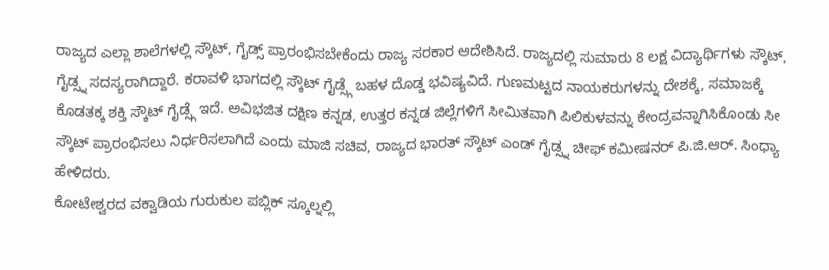ರಾಜ್ಯದ ಎಲ್ಲಾ ಶಾಲೆಗಳಲ್ಲಿ ಸ್ಕೌಟ್, ಗೈಡ್ಸ್ ಪ್ರಾರಂಭಿಸಬೇಕೆಂದು ರಾಜ್ಯ ಸರಕಾರ ಆದೇಶಿಸಿದೆ. ರಾಜ್ಯದಲ್ಲಿ ಸುಮಾರು 8 ಲಕ್ಷ ವಿದ್ಯಾರ್ಥಿಗಳು ಸ್ಕೌಟ್, ಗೈಡ್ಸ್ನ ಸದಸ್ಯರಾಗಿದ್ದಾರೆ. ಕರಾವಳಿ ಭಾಗದಲ್ಲಿ ಸ್ಕೌಟ್ ಗೈಡ್ಸ್ಗೆ ಬಹಳ ದೊಡ್ಡ ಭವಿಷ್ಯವಿದೆ. ಗುಣಮಟ್ಟದ ನಾಯಕರುಗಳನ್ನು ದೇಶಕ್ಕೆ, ಸಮಾಜಕ್ಕೆ ಕೊಡತಕ್ಕ ಶಕ್ತಿ ಸ್ಕೌಟ್ ಗೈಡ್ಸ್ಗೆ ಇದೆ. ಅವಿಭಜಿತ ದಕ್ಷಿಣ ಕನ್ನಡ, ಉತ್ತರ ಕನ್ನಡ ಜಿಲ್ಲೆಗಳಿಗೆ ಸೀಮಿತವಾಗಿ ಪಿಲಿಕುಳವನ್ನು ಕೇಂದ್ರವನ್ನಾಗಿಸಿಕೊಂಡು ಸೀ ಸ್ಕೌಟ್ ಪ್ರಾರಂಭಿಸಲು ನಿರ್ಧರಿಸಲಾಗಿದೆ ಎಂದು ಮಾಜಿ ಸಚಿವ, ರಾಜ್ಯದ ಭಾರತ್ ಸ್ಕೌಟ್ ಎಂಡ್ ಗೈಡ್ಸ್ನ ಚೀಫ್ ಕಮೀಷನರ್ ಪಿ.ಜಿ.ಆರ್. ಸಿಂಧ್ಯಾ ಹೇಳಿದರು.
ಕೋಟೇಶ್ವರದ ವಕ್ವಾಡಿಯ ಗುರುಕುಲ ಪಬ್ಲಿಕ್ ಸ್ಕೂಲ್ನಲ್ಲಿ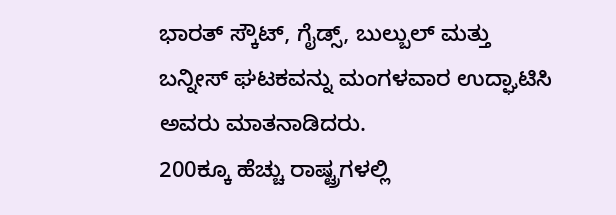ಭಾರತ್ ಸ್ಕೌಟ್, ಗೈಡ್ಸ್, ಬುಲ್ಬುಲ್ ಮತ್ತು ಬನ್ನೀಸ್ ಘಟಕವನ್ನು ಮಂಗಳವಾರ ಉದ್ಘಾಟಿಸಿ ಅವರು ಮಾತನಾಡಿದರು.
200ಕ್ಕೂ ಹೆಚ್ಚು ರಾಷ್ಟ್ರಗಳಲ್ಲಿ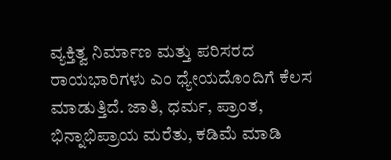ವ್ಯಕ್ತಿತ್ವ ನಿರ್ಮಾಣ ಮತ್ತು ಪರಿಸರದ ರಾಯಭಾರಿಗಳು ಎಂ ಧ್ಯೇಯದೊಂದಿಗೆ ಕೆಲಸ ಮಾಡುತ್ತಿದೆ. ಜಾತಿ, ಧರ್ಮ, ಪ್ರಾಂತ, ಭಿನ್ನಾಭಿಪ್ರಾಯ ಮರೆತು, ಕಡಿಮೆ ಮಾಡಿ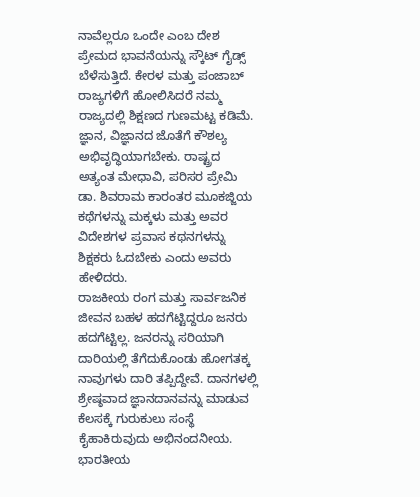ನಾವೆಲ್ಲರೂ ಒಂದೇ ಎಂಬ ದೇಶ ಪ್ರೇಮದ ಭಾವನೆಯನ್ನು ಸ್ಕೌಟ್ ಗೈಡ್ಸ್ ಬೆಳೆಸುತ್ತಿದೆ. ಕೇರಳ ಮತ್ತು ಪಂಜಾಬ್ ರಾಜ್ಯಗಳಿಗೆ ಹೋಲಿಸಿದರೆ ನಮ್ಮ ರಾಜ್ಯದಲ್ಲಿ ಶಿಕ್ಷಣದ ಗುಣಮಟ್ಟ ಕಡಿಮೆ. ಜ್ಞಾನ, ವಿಜ್ಞಾನದ ಜೊತೆಗೆ ಕೌಶಲ್ಯ ಅಭಿವೃದ್ಧಿಯಾಗಬೇಕು. ರಾಷ್ಟ್ರದ ಅತ್ಯಂತ ಮೇಧಾವಿ, ಪರಿಸರ ಪ್ರೇಮಿ ಡಾ. ಶಿವರಾಮ ಕಾರಂತರ ಮೂಕಜ್ಜಿಯ ಕಥೆಗಳನ್ನು ಮಕ್ಕಳು ಮತ್ತು ಅವರ ವಿದೇಶಗಳ ಪ್ರವಾಸ ಕಥನಗಳನ್ನು ಶಿಕ್ಷಕರು ಓದಬೇಕು ಎಂದು ಅವರು ಹೇಳಿದರು.
ರಾಜಕೀಯ ರಂಗ ಮತ್ತು ಸಾರ್ವಜನಿಕ ಜೀವನ ಬಹಳ ಹದಗೆಟ್ಟಿದ್ದರೂ ಜನರು ಹದಗೆಟ್ಟಿಲ್ಲ. ಜನರನ್ನು ಸರಿಯಾಗಿ ದಾರಿಯಲ್ಲಿ ತೆಗೆದುಕೊಂಡು ಹೋಗತಕ್ಕ ನಾವುಗಳು ದಾರಿ ತಪ್ಪಿದ್ದೇವೆ. ದಾನಗಳಲ್ಲಿ ಶ್ರೇಷ್ಠವಾದ ಜ್ಞಾನದಾನವನ್ನು ಮಾಡುವ ಕೆಲಸಕ್ಕೆ ಗುರುಕುಲು ಸಂಸ್ಥೆ ಕೈಹಾಕಿರುವುದು ಅಭಿನಂದನೀಯ. ಭಾರತೀಯ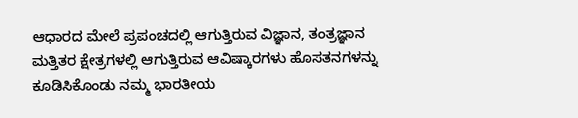ಆಧಾರದ ಮೇಲೆ ಪ್ರಪಂಚದಲ್ಲಿ ಆಗುತ್ತಿರುವ ವಿಜ್ಞಾನ, ತಂತ್ರಜ್ಞಾನ ಮತ್ತಿತರ ಕ್ಷೇತ್ರಗಳಲ್ಲಿ ಆಗುತ್ತಿರುವ ಆವಿಷ್ಕಾರಗಳು ಹೊಸತನಗಳನ್ನು ಕೂಡಿಸಿಕೊಂಡು ನಮ್ಮ ಭಾರತೀಯ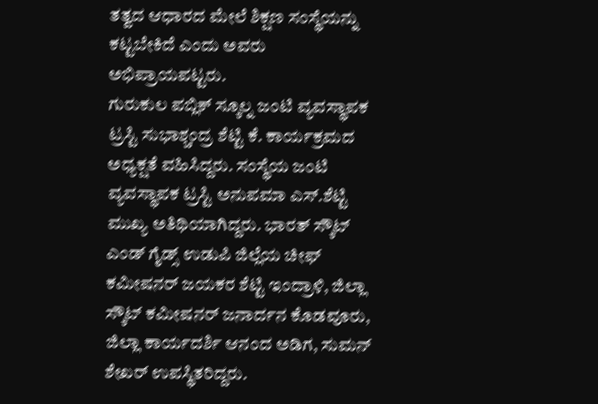ತತ್ವದ ಆಧಾರದ ಮೇಲೆ ಶಿಕ್ಷಣ ಸಂಸ್ಥೆಯನ್ನು ಕಟ್ಟಬೇಕಿದೆ ಎಂದು ಅವರು ಅಭಿಪ್ರಾಯಪಟ್ಟರು.
ಗುರುಕುಲ ಪಬ್ಲಿಕ್ ಸ್ಕೂಲ್ನ ಜಂಟಿ ವ್ಯವಸ್ಥಾಪಕ ಟ್ರಸ್ಟಿ ಸುಭಾಶ್ಚಂದ್ರ ಶೆಟ್ಟಿ ಕೆ. ಕಾರ್ಯಕ್ರಮದ ಅಧ್ಯಕ್ಷತೆ ವಹಿಸಿದ್ದರು. ಸಂಸ್ಥೆಯ ಜಂಟಿ ವ್ಯವಸ್ಥಾಪಕ ಟ್ರಸ್ಟಿ ಅನುಪಮಾ ಎಸ್.ಶೆಟ್ಟಿ ಮುಖ್ಯ ಅತಿಥಿಯಾಗಿದ್ದರು. ಭಾರತ್ ಸ್ಕೌಟ್ ಎಂಡ್ ಗೈಡ್ಸ್ ಉಡುಪಿ ಜಿಲ್ಲೆಯ ಚೀಫ್ ಕಮೀಷನರ್ ಜಯಕರ ಶೆಟ್ಟಿ ಇಂದ್ರಾಳಿ, ಜಿಲ್ಲಾ ಸ್ಕೌಟ್ ಕಮೀಷನರ್ ಜನಾರ್ದನ ಕೊಡವೂರು, ಜಿಲ್ಲಾ ಕಾರ್ಯದರ್ಶಿ ಆನಂದ ಅಡಿಗ, ಸುಮನ್ ಶೇಖರ್ ಉಪಸ್ಥಿತರಿದ್ದರು.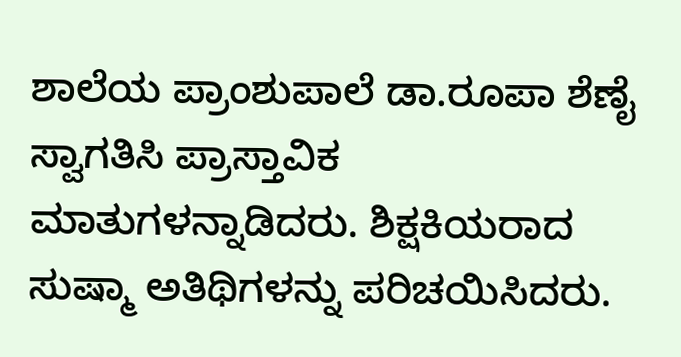ಶಾಲೆಯ ಪ್ರಾಂಶುಪಾಲೆ ಡಾ.ರೂಪಾ ಶೆಣೈ ಸ್ವಾಗತಿಸಿ ಪ್ರಾಸ್ತಾವಿಕ ಮಾತುಗಳನ್ನಾಡಿದರು. ಶಿಕ್ಷಕಿಯರಾದ ಸುಷ್ಮಾ ಅತಿಥಿಗಳನ್ನು ಪರಿಚಯಿಸಿದರು.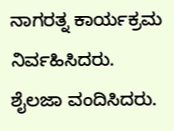ನಾಗರತ್ನ ಕಾರ್ಯಕ್ರಮ ನಿರ್ವಹಿಸಿದರು. ಶೈಲಜಾ ವಂದಿಸಿದರು.